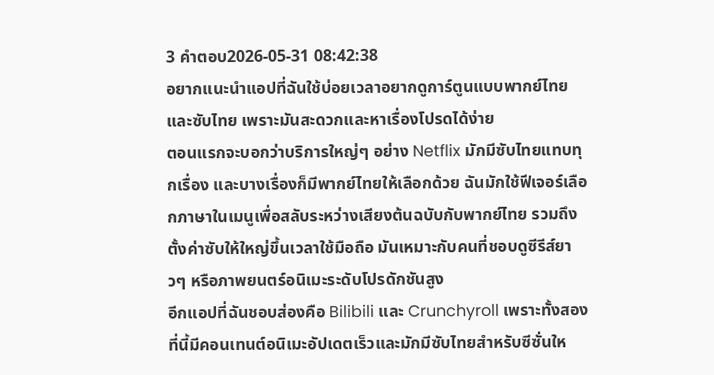3 คำตอบ2026-05-31 08:42:38
อยากแนะนำแอปที่ฉันใช้บ่อยเวลาอยากดูการ์ตูนแบบพากย์ไทยและซับไทย เพราะมันสะดวกและหาเรื่องโปรดได้ง่าย
ตอนแรกจะบอกว่าบริการใหญ่ๆ อย่าง Netflix มักมีซับไทยแทบทุกเรื่อง และบางเรื่องก็มีพากย์ไทยให้เลือกด้วย ฉันมักใช้ฟีเจอร์เลือกภาษาในเมนูเพื่อสลับระหว่างเสียงต้นฉบับกับพากย์ไทย รวมถึงตั้งค่าซับให้ใหญ่ขึ้นเวลาใช้มือถือ มันเหมาะกับคนที่ชอบดูซีรีส์ยาวๆ หรือภาพยนตร์อนิเมะระดับโปรดักชันสูง
อีกแอปที่ฉันชอบส่องคือ Bilibili และ Crunchyroll เพราะทั้งสองที่นี้มีคอนเทนต์อนิเมะอัปเดตเร็วและมักมีซับไทยสำหรับซีซั่นให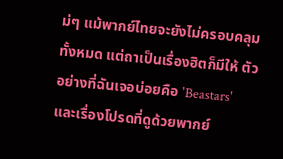ม่ๆ แม้พากย์ไทยจะยังไม่ครอบคลุมทั้งหมด แต่ถาเป็นเรื่องฮิตก็มีให้ ตัวอย่างที่ฉันเจอบ่อยคือ 'Beastars' และเรื่องโปรดที่ดูด้วยพากย์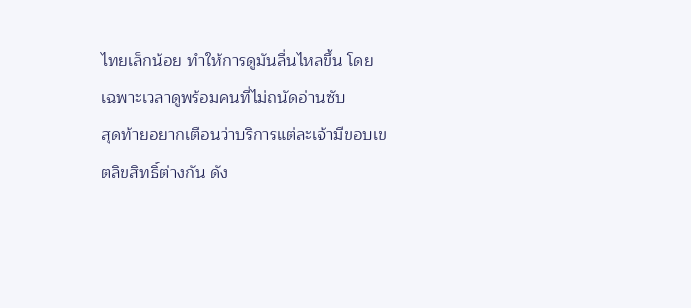ไทยเล็กน้อย ทำให้การดูมันลื่นไหลขึ้น โดยเฉพาะเวลาดูพร้อมคนที่ไม่ถนัดอ่านซับ
สุดท้ายอยากเตือนว่าบริการแต่ละเจ้ามีขอบเขตลิขสิทธิ์ต่างกัน ดัง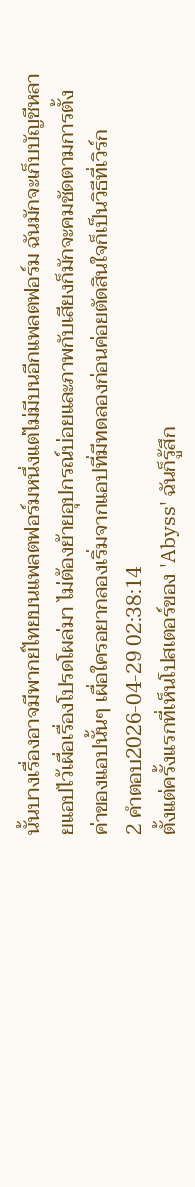นั้นบางเรื่องอาจมีพากย์ไทยบนแพลตฟอร์มหนึ่งแต่ไม่มีบนอีกแพลตฟอร์ม ฉันมักจะเก็บบัญชีหลายแอปไว้เผื่อเรื่องโปรดโผล่มา ไม่ต้องย้ายอุปกรณ์บ่อยและภาพกับเสียงก็มักจะคมชัดตามการตั้งค่าของแอปนั้นๆ เผื่อใครอยากลองเริ่มจากแอปที่มีทดลองก่อนค่อยตัดสินใจก็เป็นวิธีที่เวิร์ก
2 คำตอบ2026-04-29 02:38:14
ตั้งแต่ครั้งแรกที่เห็นโปสเตอร์ของ 'Abyss' ฉันก็รู้สึก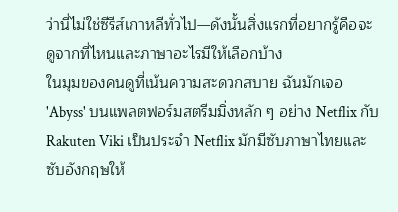ว่านี่ไม่ใช่ซีรีส์เกาหลีทั่วไป—ดังนั้นสิ่งแรกที่อยากรู้คือจะดูจากที่ไหนและภาษาอะไรมีให้เลือกบ้าง
ในมุมของคนดูที่เน้นความสะดวกสบาย ฉันมักเจอ 'Abyss' บนแพลตฟอร์มสตรีมมิ่งหลัก ๆ อย่าง Netflix กับ Rakuten Viki เป็นประจำ Netflix มักมีซับภาษาไทยและซับอังกฤษให้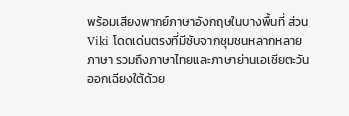พร้อมเสียงพากย์ภาษาอังกฤษในบางพื้นที่ ส่วน Viki โดดเด่นตรงที่มีซับจากชุมชนหลากหลายภาษา รวมถึงภาษาไทยและภาษาย่านเอเชียตะวันออกเฉียงใต้ด้วย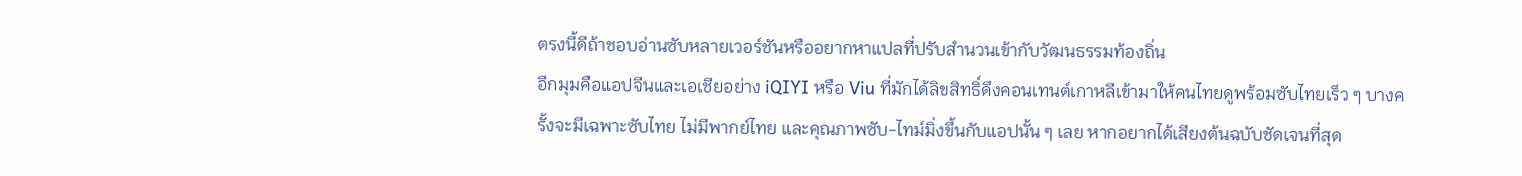ตรงนี้ดีถ้าชอบอ่านซับหลายเวอร์ชันหรืออยากหาแปลที่ปรับสำนวนเข้ากับวัฒนธรรมท้องถิ่น
อีกมุมคือแอปจีนและเอเชียอย่าง iQIYI หรือ Viu ที่มักได้ลิขสิทธิ์ดึงคอนเทนต์เกาหลีเข้ามาให้คนไทยดูพร้อมซับไทยเร็ว ๆ บางครั้งจะมีเฉพาะซับไทย ไม่มีพากย์ไทย และคุณภาพซับ-ไทม์มิ่งขึ้นกับแอปนั้น ๆ เลย หากอยากได้เสียงต้นฉบับชัดเจนที่สุด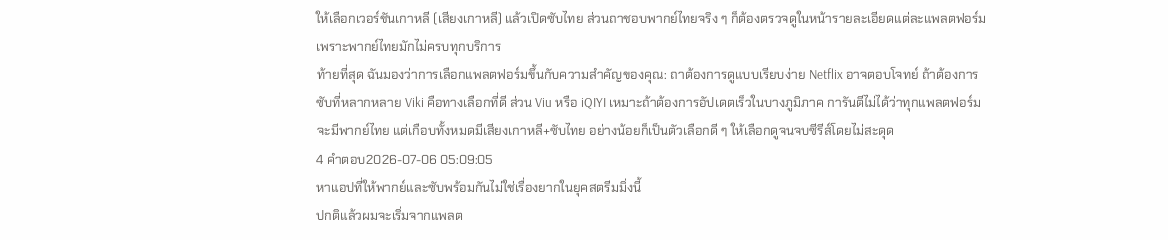ให้เลือกเวอร์ชันเกาหลี (เสียงเกาหลี) แล้วเปิดซับไทย ส่วนถาชอบพากย์ไทยจริง ๆ ก็ต้องตรวจดูในหน้ารายละเอียดแต่ละแพลตฟอร์ม เพราะพากย์ไทยมักไม่ครบทุกบริการ
ท้ายที่สุด ฉันมองว่าการเลือกแพลตฟอร์มขึ้นกับความสำคัญของคุณ: ถาต้องการดูแบบเรียบง่าย Netflix อาจตอบโจทย์ ถ้าต้องการซับที่หลากหลาย Viki คือทางเลือกที่ดี ส่วน Viu หรือ iQIYI เหมาะถ้าต้องการอัปเดตเร็วในบางภูมิภาค การันตีไม่ได้ว่าทุกแพลตฟอร์มจะมีพากย์ไทย แต่เกือบทั้งหมดมีเสียงเกาหลี+ซับไทย อย่างน้อยก็เป็นตัวเลือกดี ๆ ให้เลือกดูจนจบซีรีส์โดยไม่สะดุด
4 คำตอบ2026-07-06 05:09:05
หาแอปที่ให้พากย์และซับพร้อมกันไม่ใช่เรื่องยากในยุคสตรีมมิ่งนี้
ปกติแล้วผมจะเริ่มจากแพลต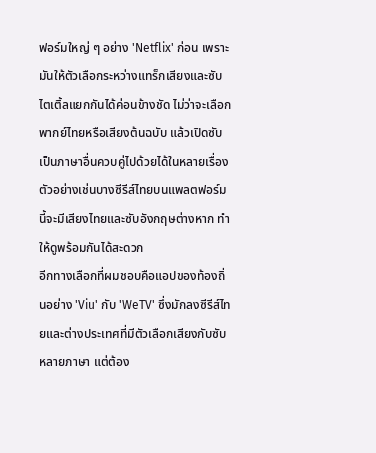ฟอร์มใหญ่ ๆ อย่าง 'Netflix' ก่อน เพราะมันให้ตัวเลือกระหว่างแทร็กเสียงและซับไตเติ้ลแยกกันได้ค่อนข้างชัด ไม่ว่าจะเลือกพากย์ไทยหรือเสียงต้นฉบับ แล้วเปิดซับเป็นภาษาอื่นควบคู่ไปด้วยได้ในหลายเรื่อง ตัวอย่างเช่นบางซีรีส์ไทยบนแพลตฟอร์มนี้จะมีเสียงไทยและซับอังกฤษต่างหาก ทำให้ดูพร้อมกันได้สะดวก
อีกทางเลือกที่ผมชอบคือแอปของท้องถิ่นอย่าง 'Viu' กับ 'WeTV' ซึ่งมักลงซีรีส์ไทยและต่างประเทศที่มีตัวเลือกเสียงกับซับหลายภาษา แต่ต้อง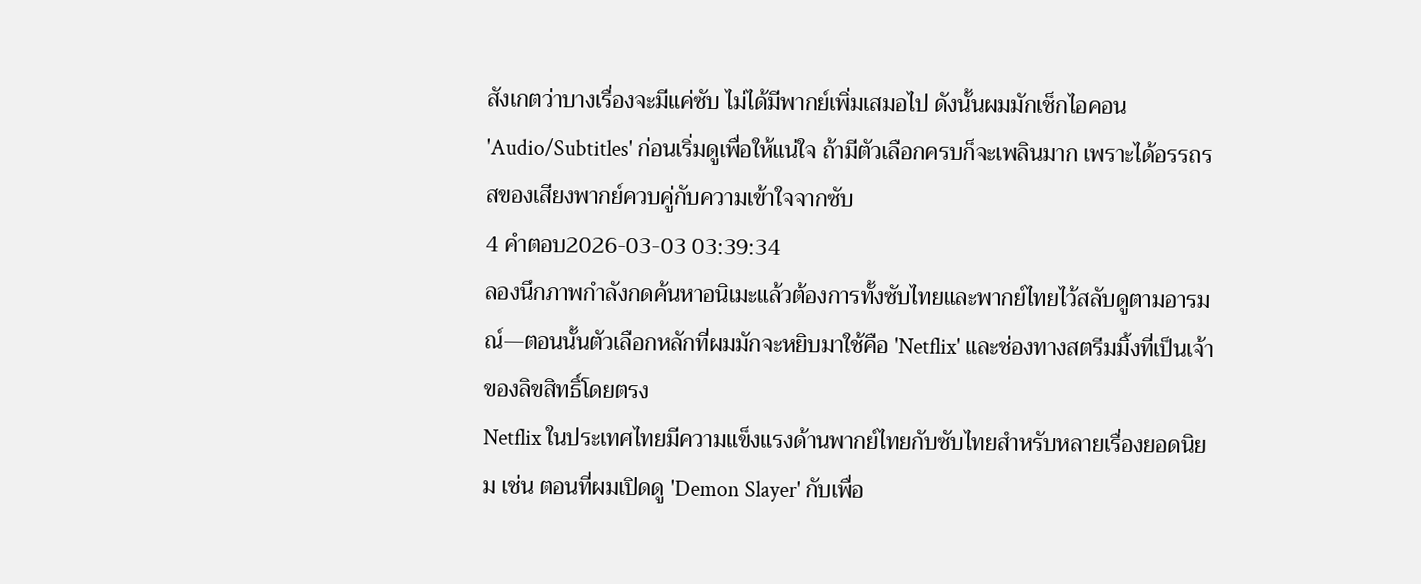สังเกตว่าบางเรื่องจะมีแค่ซับ ไม่ได้มีพากย์เพิ่มเสมอไป ดังนั้นผมมักเช็กไอคอน 'Audio/Subtitles' ก่อนเริ่มดูเพื่อให้แน่ใจ ถ้ามีตัวเลือกครบก็จะเพลินมาก เพราะได้อรรถรสของเสียงพากย์ควบคู่กับความเข้าใจจากซับ
4 คำตอบ2026-03-03 03:39:34
ลองนึกภาพกำลังกดค้นหาอนิเมะแล้วต้องการทั้งซับไทยและพากย์ไทยไว้สลับดูตามอารมณ์—ตอนนั้นตัวเลือกหลักที่ผมมักจะหยิบมาใช้คือ 'Netflix' และช่องทางสตรีมมิ้งที่เป็นเจ้าของลิขสิทธิ์โดยตรง
Netflix ในประเทศไทยมีความแข็งแรงด้านพากย์ไทยกับซับไทยสำหรับหลายเรื่องยอดนิยม เช่น ตอนที่ผมเปิดดู 'Demon Slayer' กับเพื่อ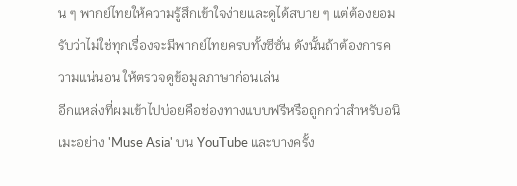น ๆ พากย์ไทยให้ความรู้สึกเข้าใจง่ายและดูได้สบาย ๆ แต่ต้องยอมรับว่าไม่ใช่ทุกเรื่องจะมีพากย์ไทยครบทั้งซีซั่น ดังนั้นถ้าต้องการความแน่นอน ให้ตรวจดูข้อมูลภาษาก่อนเล่น
อีกแหล่งที่ผมเข้าไปบ่อยคือช่องทางแบบฟรีหรือถูกกว่าสำหรับอนิเมะอย่าง 'Muse Asia' บน YouTube และบางครั้ง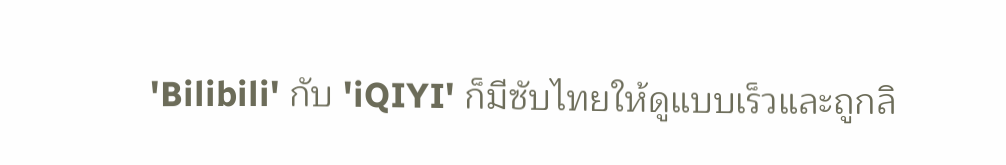'Bilibili' กับ 'iQIYI' ก็มีซับไทยให้ดูแบบเร็วและถูกลิ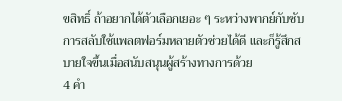ขสิทธิ์ ถ้าอยากได้ตัวเลือกเยอะ ๆ ระหว่างพากย์กับซับ การสลับใช้แพลตฟอร์มหลายตัวช่วยได้ดี และก็รู้สึกสบายใจขึ้นเมื่อสนับสนุนผู้สร้างทางการด้วย
4 คำ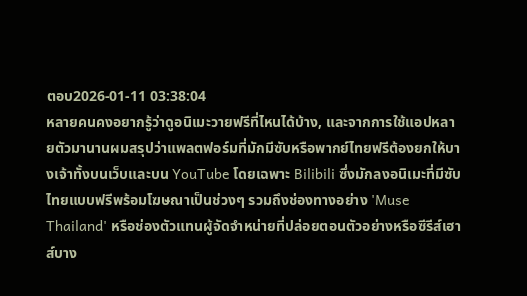ตอบ2026-01-11 03:38:04
หลายคนคงอยากรู้ว่าดูอนิเมะวายฟรีที่ไหนได้บ้าง, และจากการใช้แอปหลายตัวมานานผมสรุปว่าแพลตฟอร์มที่มักมีซับหรือพากย์ไทยฟรีต้องยกให้บางเจ้าทั้งบนเว็บและบน YouTube โดยเฉพาะ Bilibili ซึ่งมักลงอนิเมะที่มีซับไทยแบบฟรีพร้อมโฆษณาเป็นช่วงๆ รวมถึงช่องทางอย่าง 'Muse Thailand' หรือช่องตัวแทนผู้จัดจำหน่ายที่ปล่อยตอนตัวอย่างหรือซีรีส์เฮาส์บาง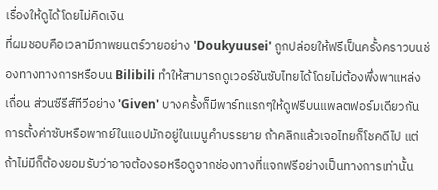เรื่องให้ดูได้โดยไม่คิดเงิน
ที่ผมชอบคือเวลามีภาพยนตร์วายอย่าง 'Doukyuusei' ถูกปล่อยให้ฟรีเป็นครั้งคราวบนช่องทางทางการหรือบน Bilibili ทำให้สามารถดูเวอร์ชันซับไทยได้โดยไม่ต้องพึ่งพาแหล่งเถื่อน ส่วนซีรีส์ทีวีอย่าง 'Given' บางครั้งก็มีพาร์ทแรกๆให้ดูฟรีบนแพลตฟอร์มเดียวกัน การตั้งค่าซับหรือพากย์ในแอปมักอยู่ในเมนูคำบรรยาย ถ้าคลิกแล้วเจอไทยก็โชคดีไป แต่ถ้าไม่มีก็ต้องยอมรับว่าอาจต้องรอหรือดูจากช่องทางที่แจกฟรีอย่างเป็นทางการเท่านั้น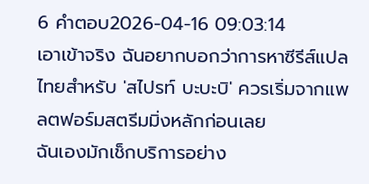6 คำตอบ2026-04-16 09:03:14
เอาเข้าจริง ฉันอยากบอกว่าการหาซีรีส์แปลไทยสำหรับ 'สไปรท์ บะบะบิ' ควรเริ่มจากแพลตฟอร์มสตรีมมิ่งหลักก่อนเลย
ฉันเองมักเช็กบริการอย่าง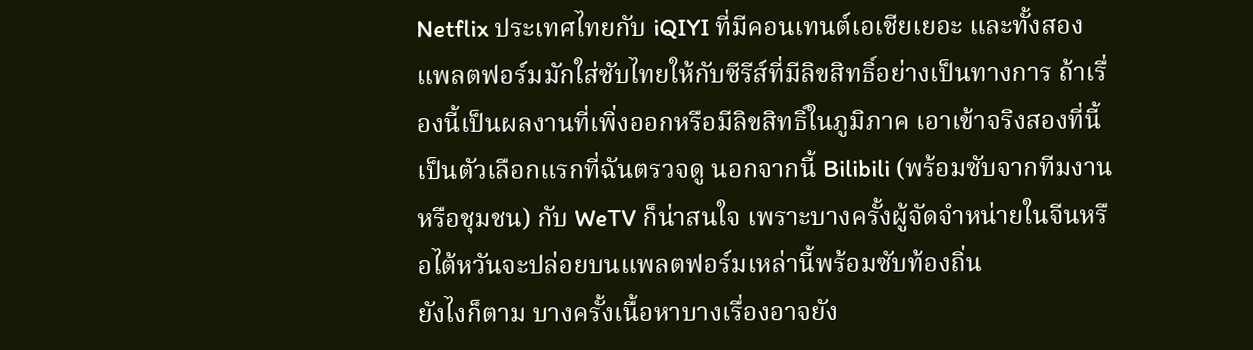Netflix ประเทศไทยกับ iQIYI ที่มีคอนเทนต์เอเชียเยอะ และทั้งสองแพลตฟอร์มมักใส่ซับไทยให้กับซีรีส์ที่มีลิขสิทธิ์อย่างเป็นทางการ ถ้าเรื่องนี้เป็นผลงานที่เพิ่งออกหรือมีลิขสิทธิ์ในภูมิภาค เอาเข้าจริงสองที่นี้เป็นตัวเลือกแรกที่ฉันตรวจดู นอกจากนี้ Bilibili (พร้อมซับจากทีมงานหรือชุมชน) กับ WeTV ก็น่าสนใจ เพราะบางครั้งผู้จัดจำหน่ายในจีนหรือไต้หวันจะปล่อยบนแพลตฟอร์มเหล่านี้พร้อมซับท้องถิ่น
ยังไงก็ตาม บางครั้งเนื้อหาบางเรื่องอาจยัง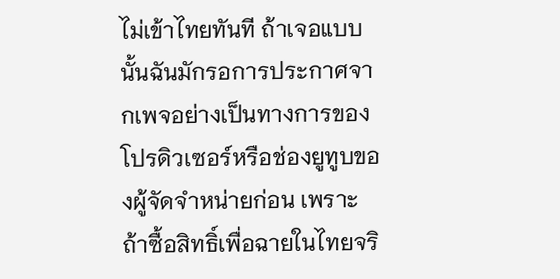ไม่เข้าไทยทันที ถ้าเจอแบบนั้นฉันมักรอการประกาศจากเพจอย่างเป็นทางการของโปรดิวเซอร์หรือช่องยูทูบของผู้จัดจำหน่ายก่อน เพราะถ้าซื้อสิทธิ์เพื่อฉายในไทยจริ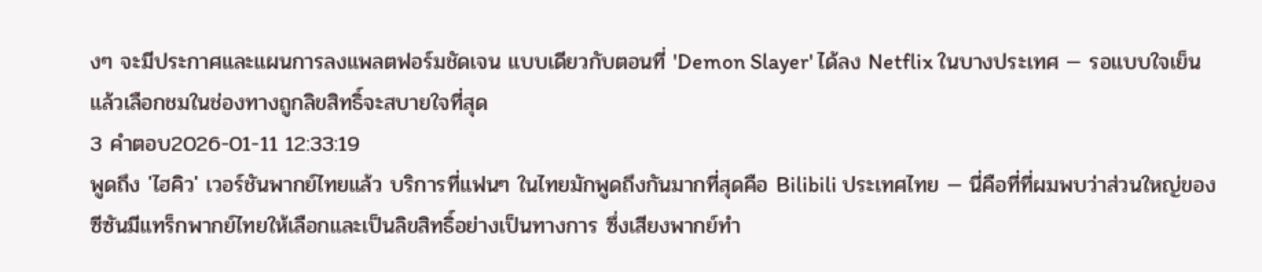งๆ จะมีประกาศและแผนการลงแพลตฟอร์มชัดเจน แบบเดียวกับตอนที่ 'Demon Slayer' ได้ลง Netflix ในบางประเทศ — รอแบบใจเย็นแล้วเลือกชมในช่องทางถูกลิขสิทธิ์จะสบายใจที่สุด
3 คำตอบ2026-01-11 12:33:19
พูดถึง 'ไฮคิว' เวอร์ชันพากย์ไทยแล้ว บริการที่แฟนๆ ในไทยมักพูดถึงกันมากที่สุดคือ Bilibili ประเทศไทย — นี่คือที่ที่ผมพบว่าส่วนใหญ่ของซีซันมีแทร็กพากย์ไทยให้เลือกและเป็นลิขสิทธิ์อย่างเป็นทางการ ซึ่งเสียงพากย์ทำ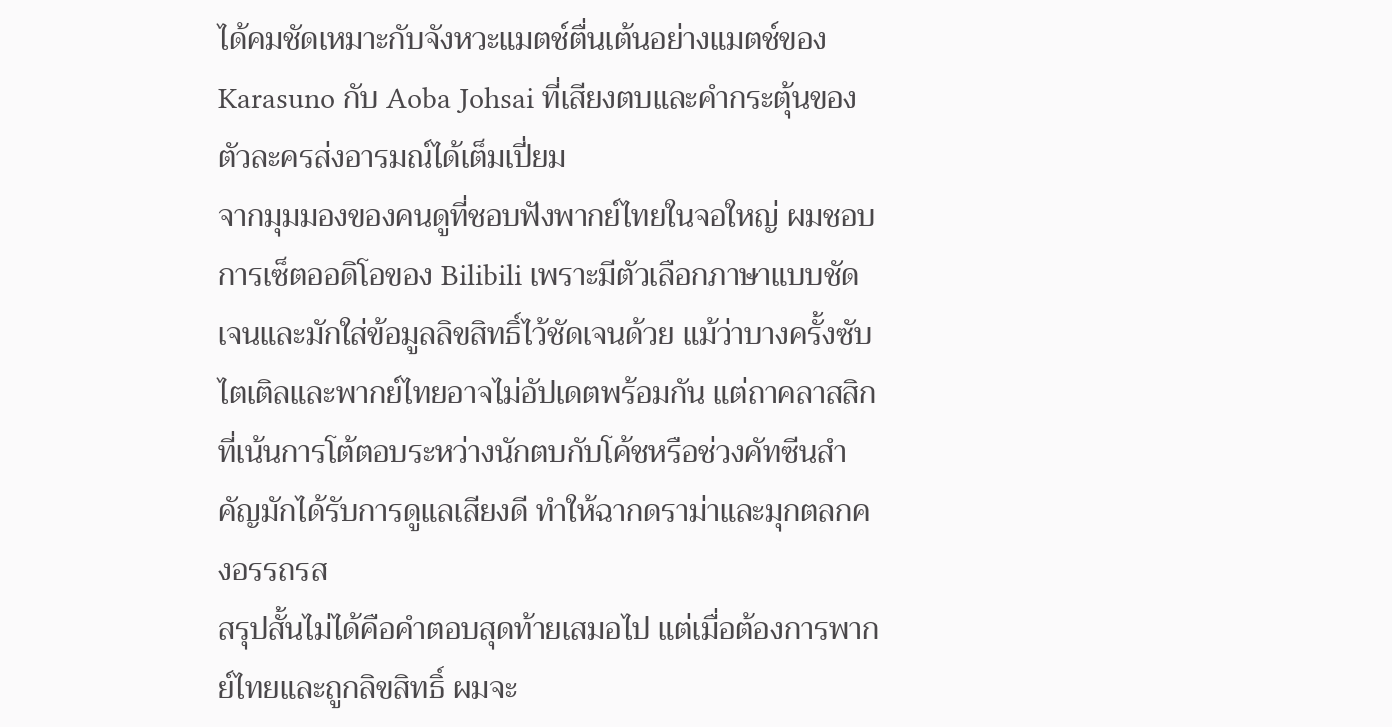ได้คมชัดเหมาะกับจังหวะแมตช์ตื่นเต้นอย่างแมตช์ของ Karasuno กับ Aoba Johsai ที่เสียงตบและคำกระตุ้นของตัวละครส่งอารมณ์ได้เต็มเปี่ยม
จากมุมมองของคนดูที่ชอบฟังพากย์ไทยในจอใหญ่ ผมชอบการเซ็ตออดิโอของ Bilibili เพราะมีตัวเลือกภาษาแบบชัดเจนและมักใส่ข้อมูลลิขสิทธิ์ไว้ชัดเจนด้วย แม้ว่าบางครั้งซับไตเติลและพากย์ไทยอาจไม่อัปเดตพร้อมกัน แต่ถาคลาสสิกที่เน้นการโต้ตอบระหว่างนักตบกับโค้ชหรือช่วงคัทซีนสำคัญมักได้รับการดูแลเสียงดี ทำให้ฉากดราม่าและมุกตลกคงอรรถรส
สรุปสั้นไม่ได้คือคำตอบสุดท้ายเสมอไป แต่เมื่อต้องการพากย์ไทยและถูกลิขสิทธิ์ ผมจะ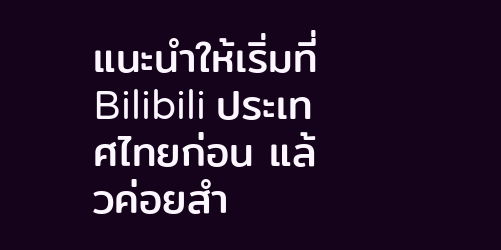แนะนำให้เริ่มที่ Bilibili ประเทศไทยก่อน แล้วค่อยสำ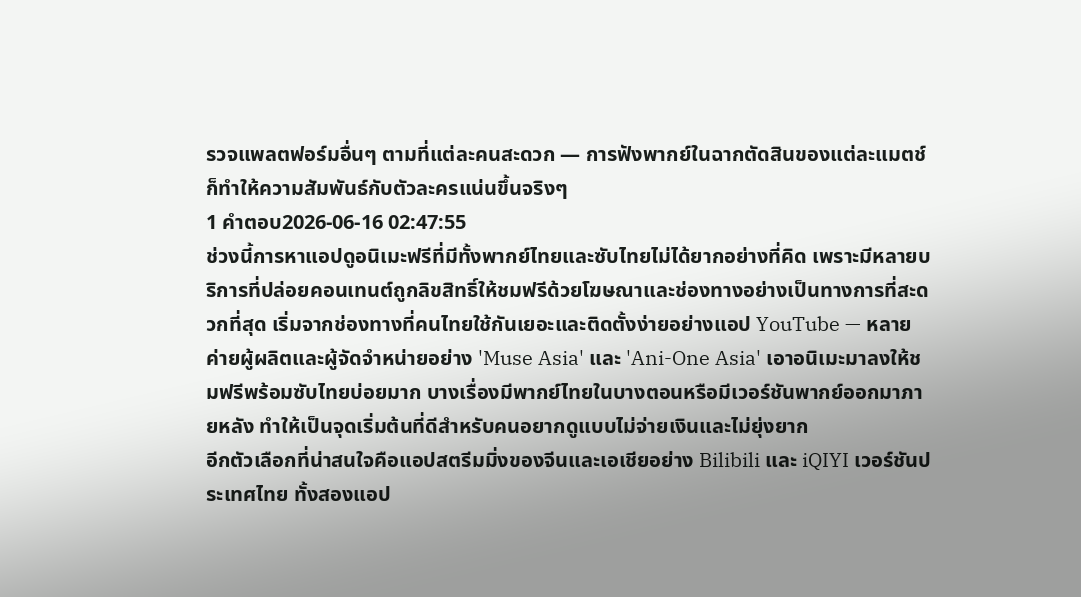รวจแพลตฟอร์มอื่นๆ ตามที่แต่ละคนสะดวก — การฟังพากย์ในฉากตัดสินของแต่ละแมตช์ก็ทำให้ความสัมพันธ์กับตัวละครแน่นขึ้นจริงๆ
1 คำตอบ2026-06-16 02:47:55
ช่วงนี้การหาแอปดูอนิเมะฟรีที่มีทั้งพากย์ไทยและซับไทยไม่ได้ยากอย่างที่คิด เพราะมีหลายบริการที่ปล่อยคอนเทนต์ถูกลิขสิทธิ์ให้ชมฟรีด้วยโฆษณาและช่องทางอย่างเป็นทางการที่สะดวกที่สุด เริ่มจากช่องทางที่คนไทยใช้กันเยอะและติดตั้งง่ายอย่างแอป YouTube — หลายค่ายผู้ผลิตและผู้จัดจำหน่ายอย่าง 'Muse Asia' และ 'Ani-One Asia' เอาอนิเมะมาลงให้ชมฟรีพร้อมซับไทยบ่อยมาก บางเรื่องมีพากย์ไทยในบางตอนหรือมีเวอร์ชันพากย์ออกมาภายหลัง ทำให้เป็นจุดเริ่มต้นที่ดีสำหรับคนอยากดูแบบไม่จ่ายเงินและไม่ยุ่งยาก
อีกตัวเลือกที่น่าสนใจคือแอปสตรีมมิ่งของจีนและเอเชียอย่าง Bilibili และ iQIYI เวอร์ชันประเทศไทย ทั้งสองแอป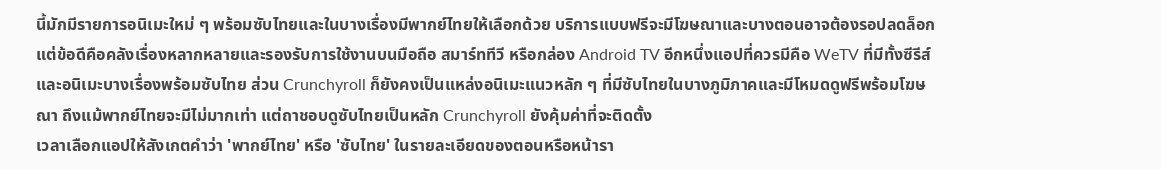นี้มักมีรายการอนิเมะใหม่ ๆ พร้อมซับไทยและในบางเรื่องมีพากย์ไทยให้เลือกด้วย บริการแบบฟรีจะมีโฆษณาและบางตอนอาจต้องรอปลดล็อก แต่ข้อดีคือคลังเรื่องหลากหลายและรองรับการใช้งานบนมือถือ สมาร์ททีวี หรือกล่อง Android TV อีกหนึ่งแอปที่ควรมีคือ WeTV ที่มีทั้งซีรีส์และอนิเมะบางเรื่องพร้อมซับไทย ส่วน Crunchyroll ก็ยังคงเป็นแหล่งอนิเมะแนวหลัก ๆ ที่มีซับไทยในบางภูมิภาคและมีโหมดดูฟรีพร้อมโฆษณา ถึงแม้พากย์ไทยจะมีไม่มากเท่า แต่ถาชอบดูซับไทยเป็นหลัก Crunchyroll ยังคุ้มค่าที่จะติดตั้ง
เวลาเลือกแอปให้สังเกตคำว่า 'พากย์ไทย' หรือ 'ซับไทย' ในรายละเอียดของตอนหรือหน้ารา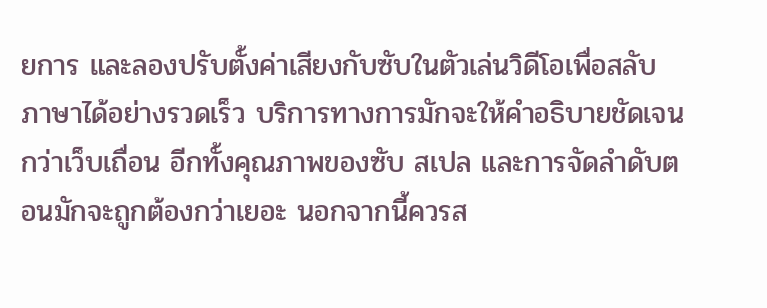ยการ และลองปรับตั้งค่าเสียงกับซับในตัวเล่นวิดีโอเพื่อสลับภาษาได้อย่างรวดเร็ว บริการทางการมักจะให้คำอธิบายชัดเจนกว่าเว็บเถื่อน อีกทั้งคุณภาพของซับ สเปล และการจัดลำดับตอนมักจะถูกต้องกว่าเยอะ นอกจากนี้ควรส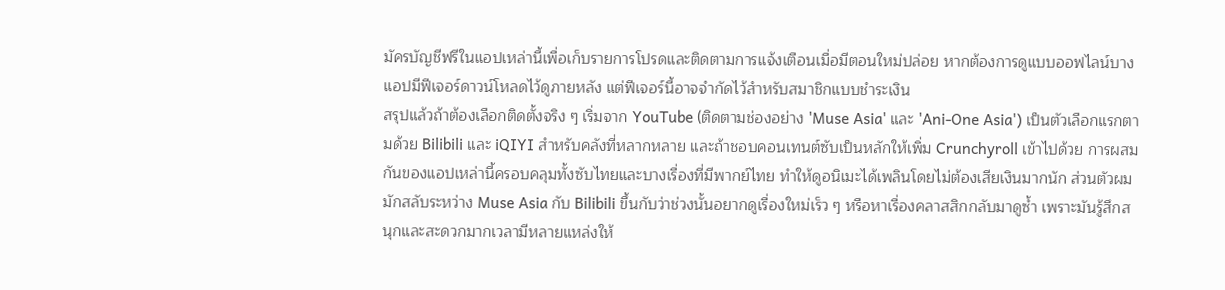มัครบัญชีฟรีในแอปเหล่านี้เพื่อเก็บรายการโปรดและติดตามการแจ้งเตือนเมื่อมีตอนใหม่ปล่อย หากต้องการดูแบบออฟไลน์บางแอปมีฟีเจอร์ดาวน์โหลดไว้ดูภายหลัง แต่ฟีเจอร์นี้อาจจำกัดไว้สำหรับสมาชิกแบบชำระเงิน
สรุปแล้วถ้าต้องเลือกติดตั้งจริง ๆ เริ่มจาก YouTube (ติดตามช่องอย่าง 'Muse Asia' และ 'Ani-One Asia') เป็นตัวเลือกแรกตามด้วย Bilibili และ iQIYI สำหรับคลังที่หลากหลาย และถ้าชอบคอนเทนต์ซับเป็นหลักให้เพิ่ม Crunchyroll เข้าไปด้วย การผสมกันของแอปเหล่านี้ครอบคลุมทั้งซับไทยและบางเรื่องที่มีพากย์ไทย ทำให้ดูอนิเมะได้เพลินโดยไม่ต้องเสียเงินมากนัก ส่วนตัวผมมักสลับระหว่าง Muse Asia กับ Bilibili ขึ้นกับว่าช่วงนั้นอยากดูเรื่องใหม่เร็ว ๆ หรือหาเรื่องคลาสสิกกลับมาดูซ้ำ เพราะมันรู้สึกสนุกและสะดวกมากเวลามีหลายแหล่งให้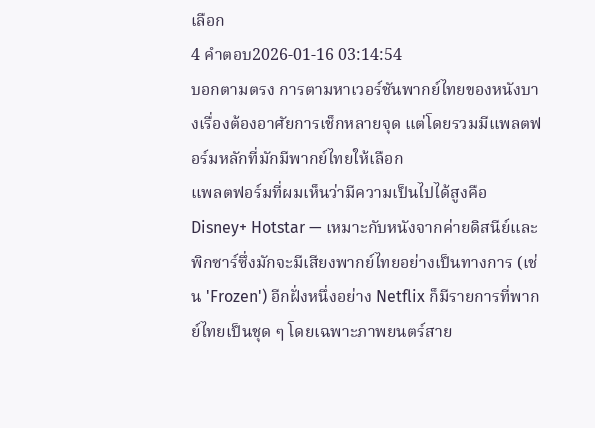เลือก
4 คำตอบ2026-01-16 03:14:54
บอกตามตรง การตามหาเวอร์ชันพากย์ไทยของหนังบางเรื่องต้องอาศัยการเช็กหลายจุด แต่โดยรวมมีแพลตฟอร์มหลักที่มักมีพากย์ไทยให้เลือก
แพลตฟอร์มที่ผมเห็นว่ามีความเป็นไปได้สูงคือ Disney+ Hotstar — เหมาะกับหนังจากค่ายดิสนีย์และพิกซาร์ซึ่งมักจะมีเสียงพากย์ไทยอย่างเป็นทางการ (เช่น 'Frozen') อีกฝั่งหนึ่งอย่าง Netflix ก็มีรายการที่พากย์ไทยเป็นชุด ๆ โดยเฉพาะภาพยนตร์สาย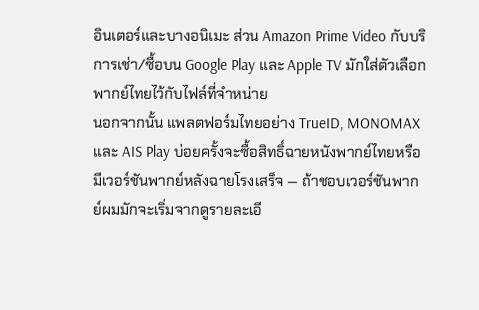อินเตอร์และบางอนิเมะ ส่วน Amazon Prime Video กับบริการเช่า/ซื้อบน Google Play และ Apple TV มักใส่ตัวเลือกพากย์ไทยไว้กับไฟล์ที่จำหน่าย
นอกจากนั้น แพลตฟอร์มไทยอย่าง TrueID, MONOMAX และ AIS Play บ่อยครั้งจะซื้อสิทธิ์ฉายหนังพากย์ไทยหรือมีเวอร์ชันพากย์หลังฉายโรงเสร็จ — ถ้าชอบเวอร์ชันพากย์ผมมักจะเริ่มจากดูรายละเอี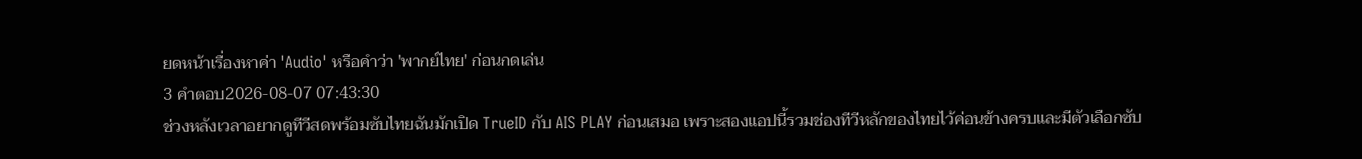ยดหน้าเรื่องหาค่า 'Audio' หรือคำว่า 'พากย์ไทย' ก่อนกดเล่น
3 คำตอบ2026-08-07 07:43:30
ช่วงหลังเวลาอยากดูทีวีสดพร้อมซับไทยฉันมักเปิด TrueID กับ AIS PLAY ก่อนเสมอ เพราะสองแอปนี้รวมช่องทีวีหลักของไทยไว้ค่อนข้างครบและมีตัวเลือกซับ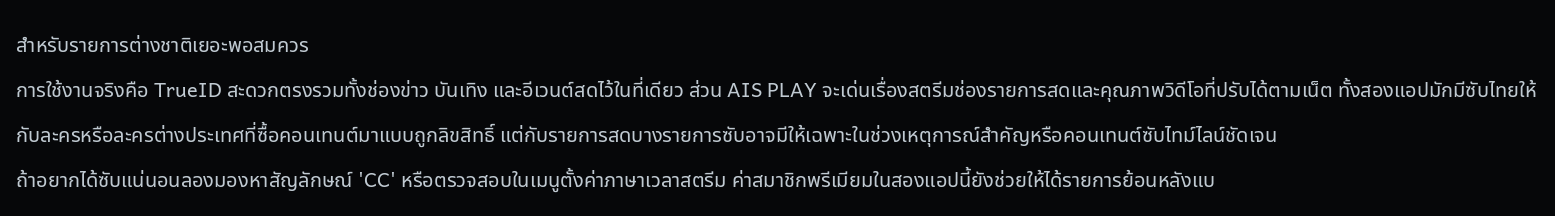สำหรับรายการต่างชาติเยอะพอสมควร
การใช้งานจริงคือ TrueID สะดวกตรงรวมทั้งช่องข่าว บันเทิง และอีเวนต์สดไว้ในที่เดียว ส่วน AIS PLAY จะเด่นเรื่องสตรีมช่องรายการสดและคุณภาพวิดีโอที่ปรับได้ตามเน็ต ทั้งสองแอปมักมีซับไทยให้กับละครหรือละครต่างประเทศที่ซื้อคอนเทนต์มาแบบถูกลิขสิทธิ์ แต่กับรายการสดบางรายการซับอาจมีให้เฉพาะในช่วงเหตุการณ์สำคัญหรือคอนเทนต์ซับไทม์ไลน์ชัดเจน
ถ้าอยากได้ซับแน่นอนลองมองหาสัญลักษณ์ 'CC' หรือตรวจสอบในเมนูตั้งค่าภาษาเวลาสตรีม ค่าสมาชิกพรีเมียมในสองแอปนี้ยังช่วยให้ได้รายการย้อนหลังแบ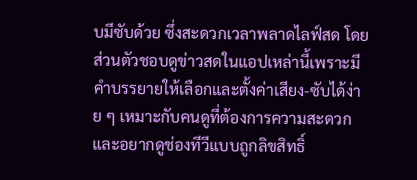บมีซับด้วย ซึ่งสะดวกเวลาพลาดไลฟ์สด โดยส่วนตัวชอบดูข่าวสดในแอปเหล่านี้เพราะมีคำบรรยายให้เลือกและตั้งค่าเสียง-ซับได้ง่าย ๆ เหมาะกับคนดูที่ต้องการความสะดวกและอยากดูช่องทีวีแบบถูกลิขสิทธิ์